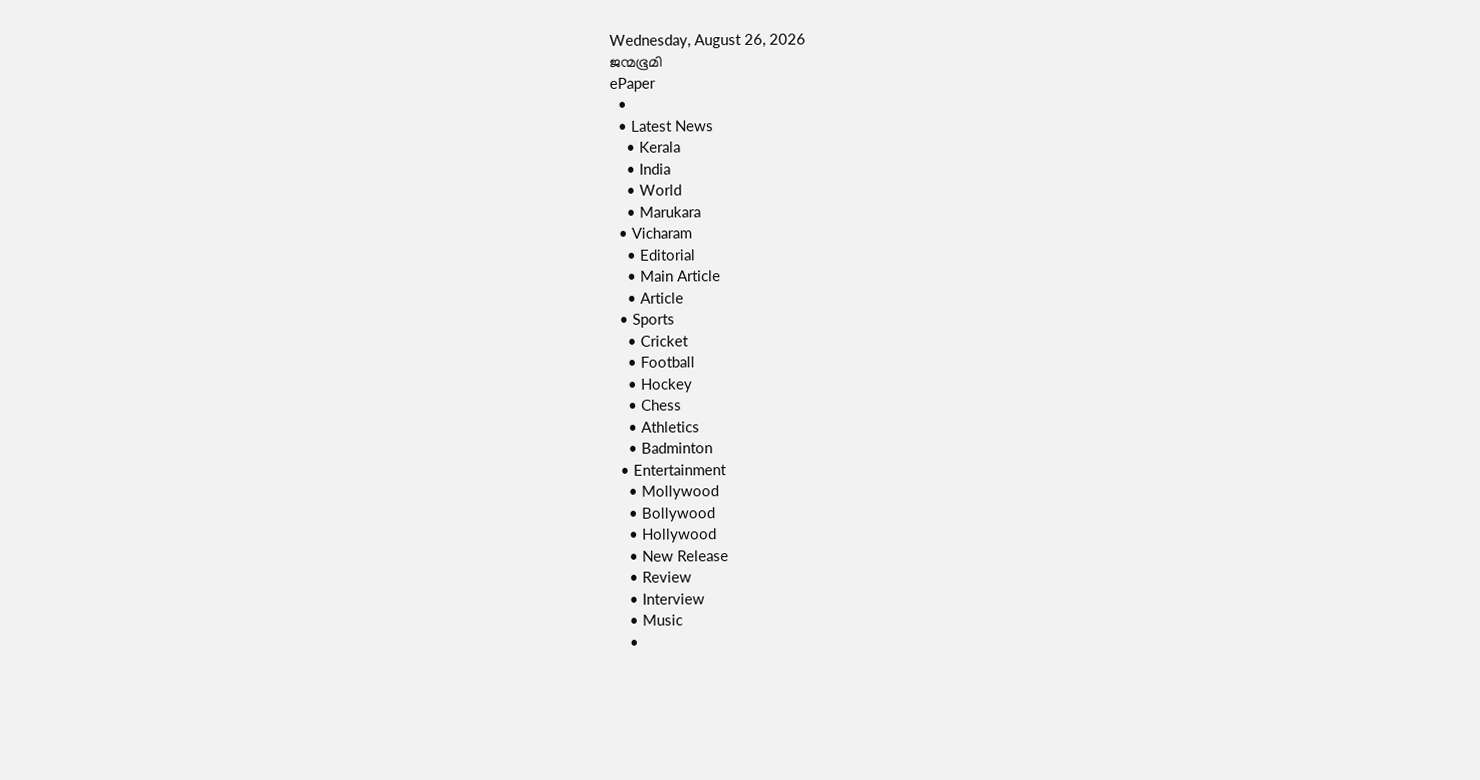Wednesday, August 26, 2026
ജന്മഭൂമി
ePaper
  •
  • Latest News
    • Kerala
    • India
    • World
    • Marukara
  • Vicharam
    • Editorial
    • Main Article
    • Article
  • Sports
    • Cricket
    • Football
    • Hockey
    • Chess
    • Athletics
    • Badminton
  • Entertainment
    • Mollywood
    • Bollywood
    • Hollywood
    • New Release
    • Review
    • Interview
    • Music
    •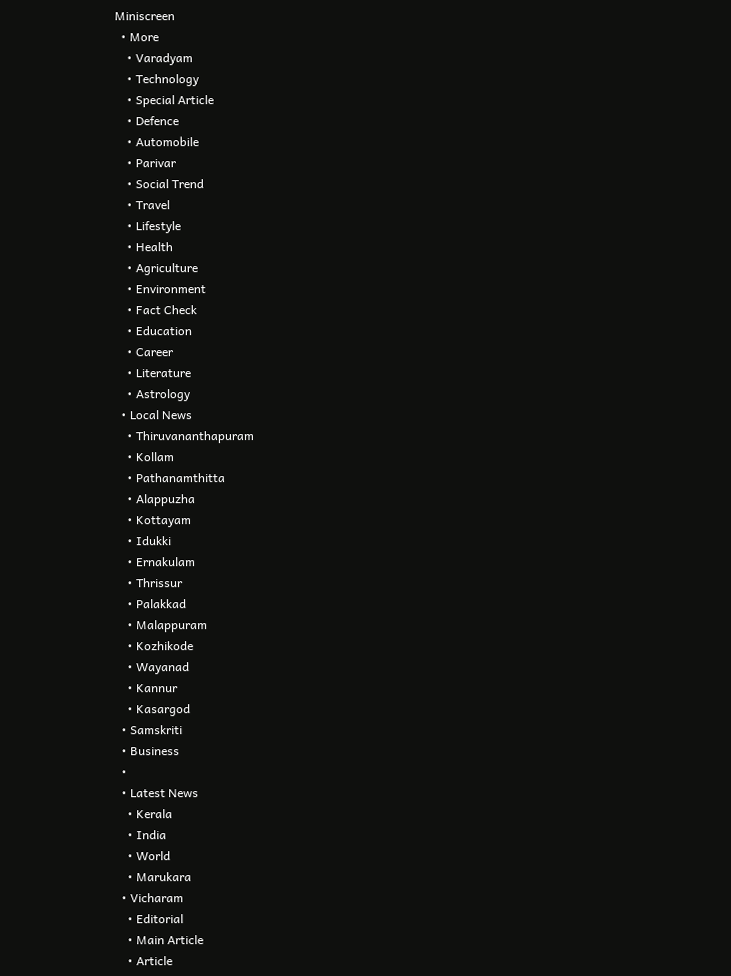Miniscreen
  • More
    • Varadyam
    • Technology
    • Special Article
    • Defence
    • Automobile
    • Parivar
    • Social Trend
    • Travel
    • Lifestyle
    • Health
    • Agriculture
    • Environment
    • Fact Check
    • Education
    • Career
    • Literature
    • Astrology
  • Local News
    • Thiruvananthapuram
    • Kollam
    • Pathanamthitta
    • Alappuzha
    • Kottayam
    • Idukki
    • Ernakulam
    • Thrissur
    • Palakkad
    • Malappuram
    • Kozhikode
    • Wayanad
    • Kannur
    • Kasargod
  • Samskriti
  • Business
  •
  • Latest News
    • Kerala
    • India
    • World
    • Marukara
  • Vicharam
    • Editorial
    • Main Article
    • Article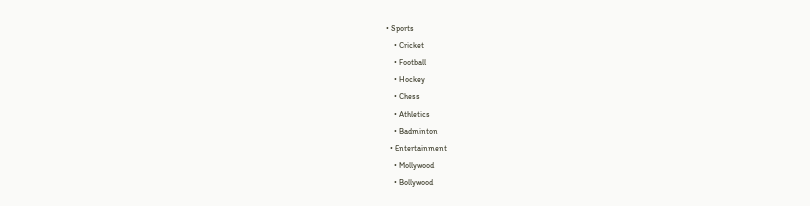• Sports
    • Cricket
    • Football
    • Hockey
    • Chess
    • Athletics
    • Badminton
  • Entertainment
    • Mollywood
    • Bollywood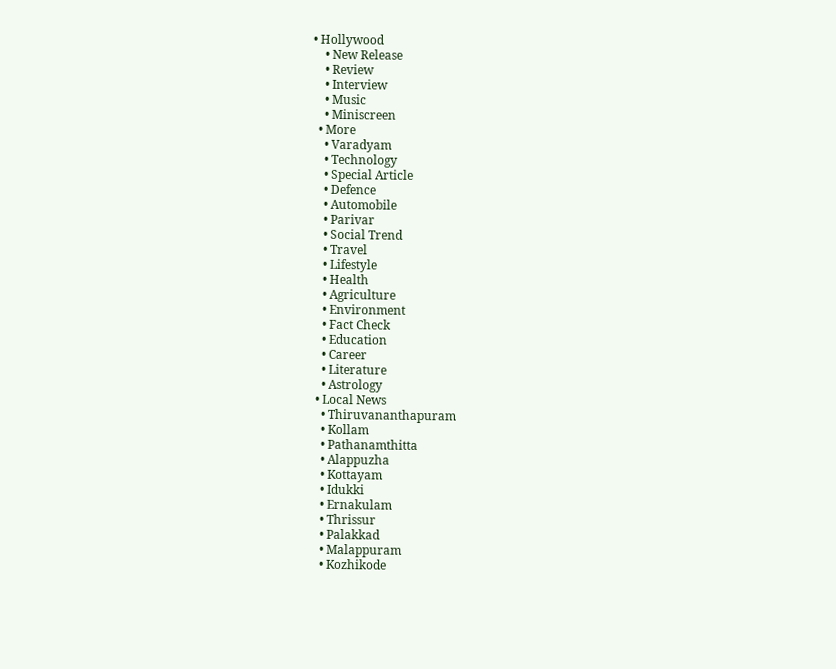• Hollywood
    • New Release
    • Review
    • Interview
    • Music
    • Miniscreen
  • More
    • Varadyam
    • Technology
    • Special Article
    • Defence
    • Automobile
    • Parivar
    • Social Trend
    • Travel
    • Lifestyle
    • Health
    • Agriculture
    • Environment
    • Fact Check
    • Education
    • Career
    • Literature
    • Astrology
  • Local News
    • Thiruvananthapuram
    • Kollam
    • Pathanamthitta
    • Alappuzha
    • Kottayam
    • Idukki
    • Ernakulam
    • Thrissur
    • Palakkad
    • Malappuram
    • Kozhikode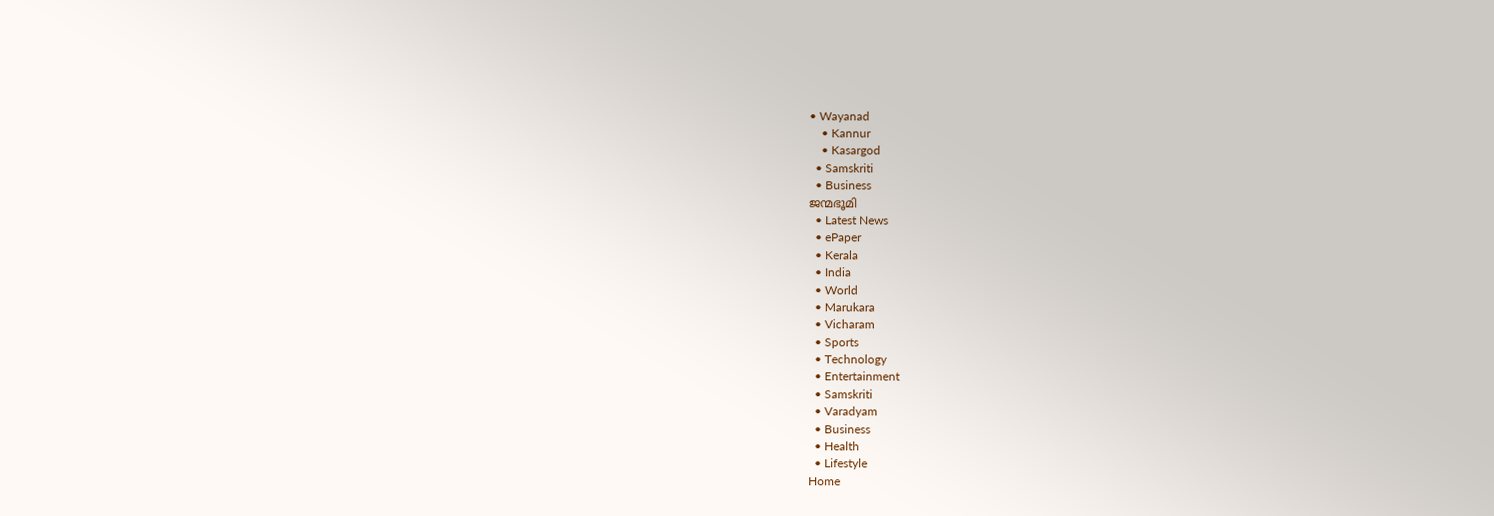• Wayanad
    • Kannur
    • Kasargod
  • Samskriti
  • Business
ജന്മഭൂമി
  • Latest News
  • ePaper
  • Kerala
  • India
  • World
  • Marukara
  • Vicharam
  • Sports
  • Technology
  • Entertainment
  • Samskriti
  • Varadyam
  • Business
  • Health
  • Lifestyle
Home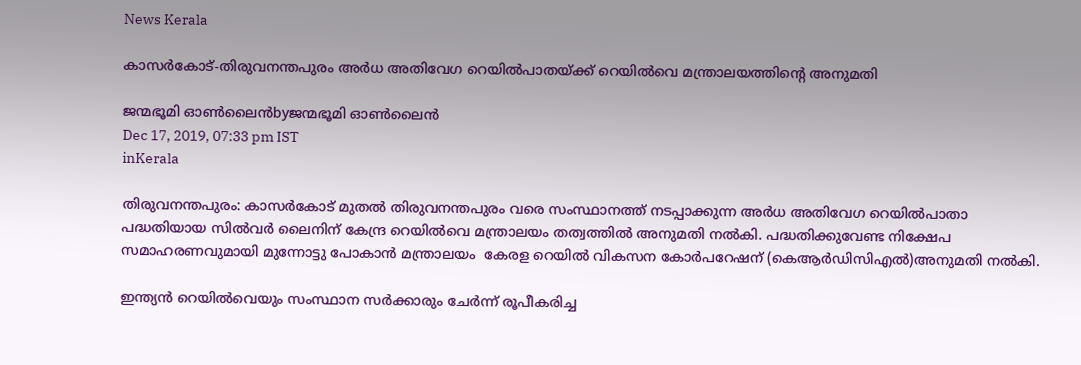News Kerala

കാസര്‍കോട്-തിരുവനന്തപുരം അര്‍ധ അതിവേഗ റെയില്‍പാതയ്‌ക്ക് റെയില്‍വെ മന്ത്രാലയത്തിന്റെ അനുമതി

ജന്മഭൂമി ഓണ്‍ലൈന്‍byജന്മഭൂമി ഓണ്‍ലൈന്‍
Dec 17, 2019, 07:33 pm IST
inKerala

തിരുവനന്തപുരം: കാസര്‍കോട് മുതല്‍ തിരുവനന്തപുരം വരെ സംസ്ഥാനത്ത് നടപ്പാക്കുന്ന അര്‍ധ അതിവേഗ റെയില്‍പാതാ പദ്ധതിയായ സില്‍വര്‍ ലൈനിന് കേന്ദ്ര റെയില്‍വെ മന്ത്രാലയം തത്വത്തില്‍ അനുമതി നല്‍കി. പദ്ധതിക്കുവേണ്ട നിക്ഷേപ സമാഹരണവുമായി മുന്നോട്ടു പോകാന്‍ മന്ത്രാലയം  കേരള റെയില്‍ വികസന കോര്‍പറേഷന് (കെആര്‍ഡിസിഎല്‍)അനുമതി നല്‍കി.

ഇന്ത്യന്‍ റെയില്‍വെയും സംസ്ഥാന സര്‍ക്കാരും ചേര്‍ന്ന് രൂപീകരിച്ച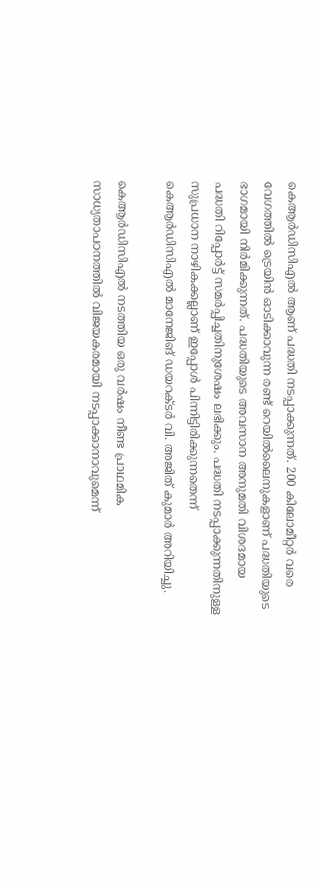കെആര്‍ഡിസിഎല്‍ ആണ് പദ്ധതി നടപ്പാക്കുന്നത്. 200 കിലോമീറ്റര്‍ വരെ വേഗത്തില്‍ ട്രെയിന്‍ ഓടിക്കാവുന്ന രണ്ട് റെയില്‍ലൈനുകളാണ് പദ്ധതിയുടെ ഭാഗമായി നിര്‍മിക്കുന്നത്. പദ്ധതിയുടെ അവസാന അനുമതി വിശദമായ പദ്ധതി റിപ്പോര്‍ട്ട് സമര്‍പ്പിച്ചതിനുശേഷം ലഭിക്കും. പദ്ധതി നടപ്പാക്കുന്നതിനുള്ള സുപ്രധാന നാഴികക്കല്ലാണ് ഇപ്പോള്‍ പിന്നിട്ടിരിക്കുന്നതെന്ന് കെആര്‍ഡിസിഎല്‍ മാനേജിങ് ഡയറക്ടര്‍ വി. അജിത് കുമാര്‍ അറിയിച്ചു.

കെആര്‍ഡിസിഎല്‍ നടത്തിയ ഒരു വര്‍ഷം നീണ്ട പ്രാഥമിക സാധ്യതാപഠനത്തില്‍ വിജയകരമായി നടപ്പാക്കാനാവുമെന്ന്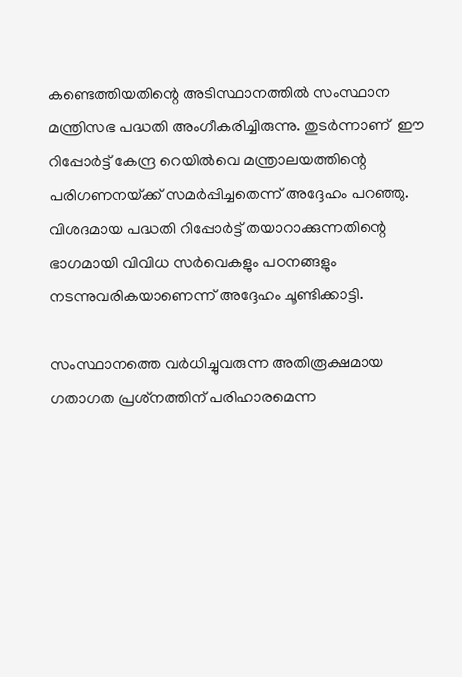കണ്ടെത്തിയതിന്റെ അടിസ്ഥാനത്തില്‍ സംസ്ഥാന മന്ത്രിസഭ പദ്ധതി അംഗീകരിച്ചിരുന്നു. തുടര്‍ന്നാണ്  ഈ റിപ്പോര്‍ട്ട് കേന്ദ്ര റെയില്‍വെ മന്ത്രാലയത്തിന്റെ പരിഗണനയ്‌ക്ക് സമര്‍പ്പിച്ചതെന്ന് അദ്ദേഹം പറഞ്ഞു.  വിശദമായ പദ്ധതി റിപ്പോര്‍ട്ട് തയാറാക്കുന്നതിന്റെ ഭാഗമായി വിവിധ സര്‍വെകളും പഠനങ്ങളും നടന്നുവരികയാണെന്ന് അദ്ദേഹം ചൂണ്ടിക്കാട്ടി.

സംസ്ഥാനത്തെ വര്‍ധിച്ചുവരുന്ന അതിരൂക്ഷമായ ഗതാഗത പ്രശ്‌നത്തിന് പരിഹാരമെന്ന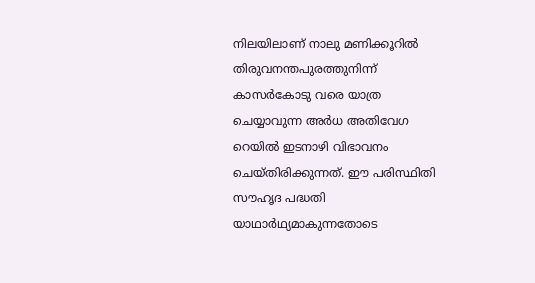നിലയിലാണ് നാലു മണിക്കൂറില്‍ തിരുവനന്തപുരത്തുനിന്ന് കാസര്‍കോടു വരെ യാത്ര ചെയ്യാവുന്ന അര്‍ധ അതിവേഗ റെയില്‍ ഇടനാഴി വിഭാവനം ചെയ്തിരിക്കുന്നത്. ഈ പരിസ്ഥിതി സൗഹൃദ പദ്ധതി യാഥാര്‍ഥ്യമാകുന്നതോടെ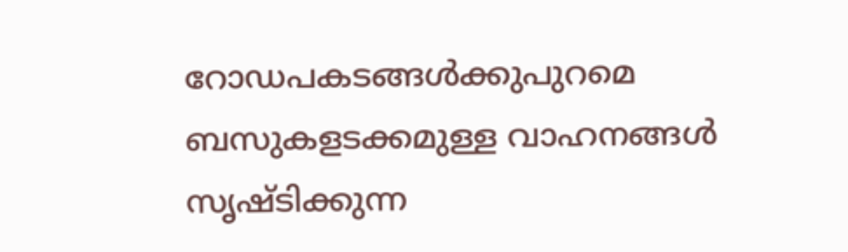റോഡപകടങ്ങള്‍ക്കുപുറമെ ബസുകളടക്കമുള്ള വാഹനങ്ങള്‍ സൃഷ്ടിക്കുന്ന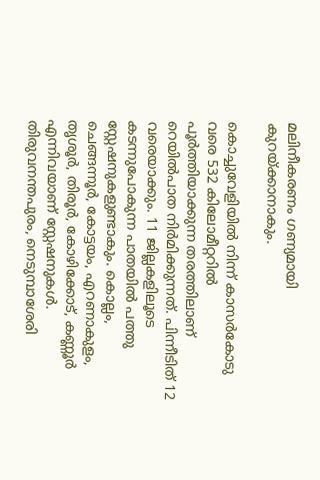മലിനീകരണം ഗണ്യമായി കുറയ്‌ക്കാനാകും.

കൊച്ചുവേളിയില്‍ നിന്ന് കാസര്‍കോടു വരെ 532 കിലോമീറ്ററില്‍ പൂര്‍ത്തിയാക്കുന്ന തരത്തിലാണ് റെയില്‍പാത നിര്‍മിക്കുന്നത്. പിന്നീടിത് 12 വരെയാക്കും. 11 ജില്ലകളിലൂടെ കടന്നുപോകുന്ന പാതയില്‍ പത്തു സ്റ്റേഷനുകളുണ്ടാകും. കൊല്ലം, ചെങ്ങന്നൂര്‍, കോട്ടയം, എറണാകുളം, തൃശൂര്‍, തിരൂര്‍, കോഴിക്കോട്, കണ്ണൂര്‍ എന്നിവയാണ് സ്റ്റേഷനുകള്‍. തിരുവനന്തപുരം, നെടുമ്പാശേരി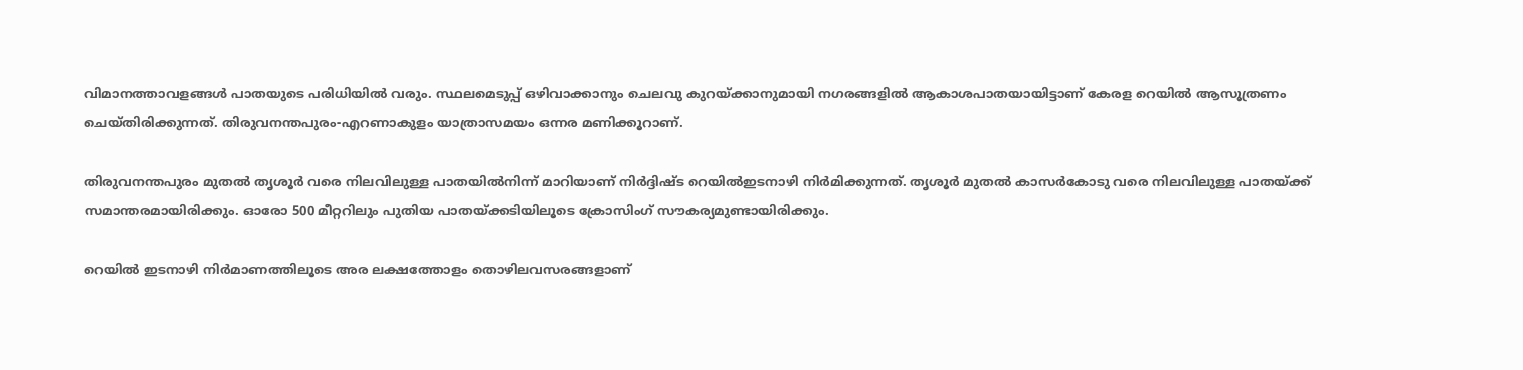വിമാനത്താവളങ്ങള്‍ പാതയുടെ പരിധിയില്‍ വരും. സ്ഥലമെടുപ്പ് ഒഴിവാക്കാനും ചെലവു കുറയ്‌ക്കാനുമായി നഗരങ്ങളില്‍ ആകാശപാതയായിട്ടാണ് കേരള റെയില്‍ ആസൂത്രണം ചെയ്തിരിക്കുന്നത്. തിരുവനന്തപുരം-എറണാകുളം യാത്രാസമയം ഒന്നര മണിക്കൂറാണ്.

തിരുവനന്തപുരം മുതല്‍ തൃശൂര്‍ വരെ നിലവിലുള്ള പാതയില്‍നിന്ന് മാറിയാണ് നിര്‍ദ്ദിഷ്ട റെയില്‍ഇടനാഴി നിര്‍മിക്കുന്നത്. തൃശൂര്‍ മുതല്‍ കാസര്‍കോടു വരെ നിലവിലുള്ള പാതയ്‌ക്ക് സമാന്തരമായിരിക്കും. ഓരോ 500 മീറ്ററിലും പുതിയ പാതയ്‌ക്കടിയിലൂടെ ക്രോസിംഗ് സൗകര്യമുണ്ടായിരിക്കും.

റെയില്‍ ഇടനാഴി നിര്‍മാണത്തിലൂടെ അര ലക്ഷത്തോളം തൊഴിലവസരങ്ങളാണ്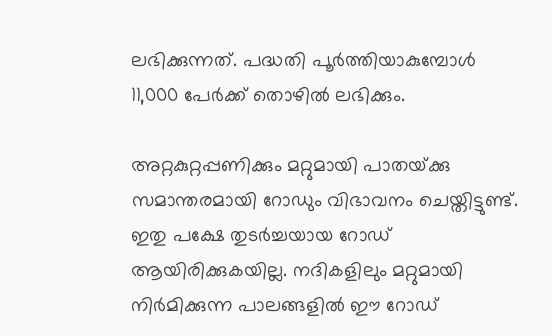ലഭിക്കുന്നത്. പദ്ധതി പൂര്‍ത്തിയാകുമ്പോള്‍ 11,000 പേര്‍ക്ക് തൊഴില്‍ ലഭിക്കും.

അറ്റകുറ്റപ്പണിക്കും മറ്റുമായി പാതയ്‌ക്കു സമാന്തരമായി റോഡും വിഭാവനം ചെയ്തിട്ടുണ്ട്. ഇതു പക്ഷേ തുടര്‍ച്ചയായ റോഡ് ആയിരിക്കുകയില്ല. നദികളിലും മറ്റുമായി നിര്‍മിക്കുന്ന പാലങ്ങളില്‍ ഈ റോഡ്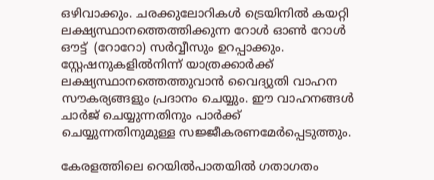ഒഴിവാക്കും. ചരക്കുലോറികള്‍ ട്രെയിനില്‍ കയറ്റി ലക്ഷ്യസ്ഥാനത്തെത്തിക്കുന്ന റോള്‍ ഓണ്‍ റോള്‍ ഔട്ട്  (റോറോ) സര്‍വ്വീസും ഉറപ്പാക്കും. സ്റ്റേഷനുകളില്‍നിന്ന് യാത്രക്കാര്‍ക്ക് ലക്ഷ്യസ്ഥാനത്തെത്തുവാന്‍ വൈദ്യുതി വാഹന സൗകര്യങ്ങളും പ്രദാനം ചെയ്യും. ഈ വാഹനങ്ങള്‍ ചാര്‍ജ് ചെയ്യുന്നതിനും പാര്‍ക്ക് ചെയ്യുന്നതിനുമുള്ള സജ്ജീകരണമേര്‍പ്പെടുത്തും.

കേരളത്തിലെ റെയില്‍പാതയില്‍ ഗതാഗതം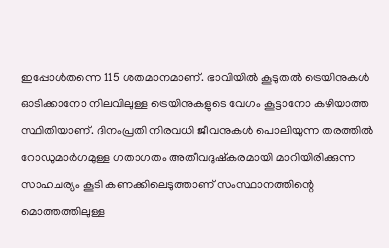ഇപ്പോള്‍തന്നെ 115 ശതമാനമാണ്. ഭാവിയില്‍ കൂടുതല്‍ ട്രെയിനുകള്‍ ഓടിക്കാനോ നിലവിലുള്ള ട്രെയിനുകളുടെ വേഗം കൂട്ടാനോ കഴിയാത്ത സ്ഥിതിയാണ്. ദിനംപ്രതി നിരവധി ജീവനുകള്‍ പൊലിയുന്ന തരത്തില്‍ റോഡുമാര്‍ഗമുള്ള ഗതാഗതം അതീവദുഷ്‌കരമായി മാറിയിരിക്കുന്ന സാഹചര്യം കൂടി കണക്കിലെടുത്താണ് സംസ്ഥാനത്തിന്റെ മൊത്തത്തിലുള്ള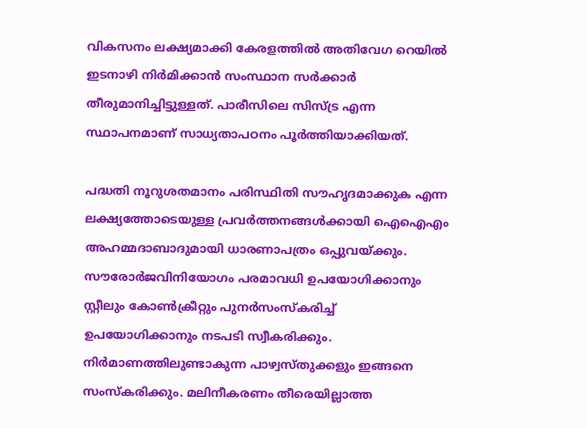വികസനം ലക്ഷ്യമാക്കി കേരളത്തില്‍ അതിവേഗ റെയില്‍ ഇടനാഴി നിര്‍മിക്കാന്‍ സംസ്ഥാന സര്‍ക്കാര്‍ തീരുമാനിച്ചിട്ടുള്ളത്. പാരീസിലെ സിസ്ട്ര എന്ന സ്ഥാപനമാണ് സാധ്യതാപഠനം പൂര്‍ത്തിയാക്കിയത്.

പദ്ധതി നൂറുശതമാനം പരിസ്ഥിതി സൗഹൃദമാക്കുക എന്ന ലക്ഷ്യത്തോടെയുള്ള പ്രവര്‍ത്തനങ്ങള്‍ക്കായി ഐഐഎം അഹമ്മദാബാദുമായി ധാരണാപത്രം ഒപ്പുവയ്‌ക്കും. സൗരോര്‍ജവിനിയോഗം പരമാവധി ഉപയോഗിക്കാനും സ്റ്റീലും കോണ്‍ക്രീറ്റും പുനര്‍സംസ്‌കരിച്ച് ഉപയോഗിക്കാനും നടപടി സ്വീകരിക്കും.  നിര്‍മാണത്തിലുണ്ടാകുന്ന പാഴ്വസ്തുക്കളും ഇങ്ങനെ സംസ്‌കരിക്കും. മലിനീകരണം തീരെയില്ലാത്ത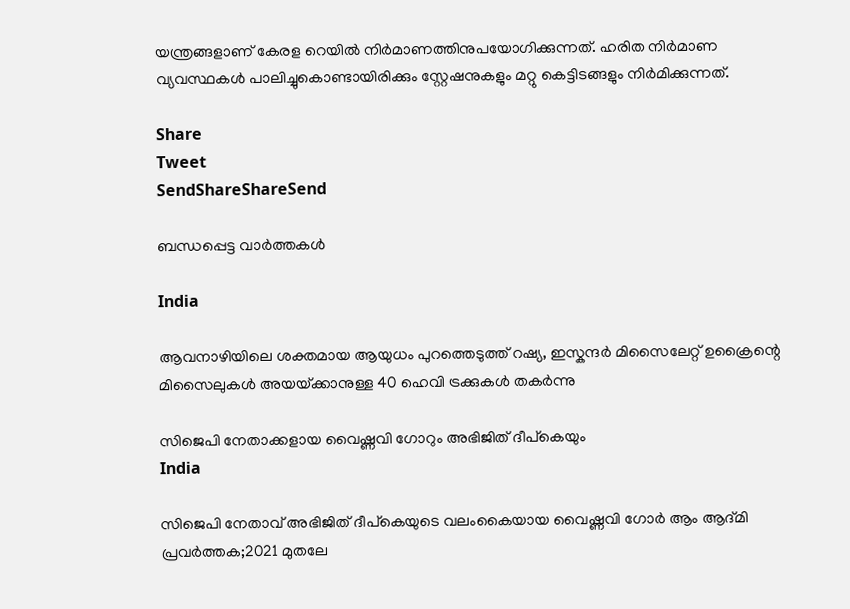യന്ത്രങ്ങളാണ് കേരള റെയില്‍ നിര്‍മാണത്തിനുപയോഗിക്കുന്നത്. ഹരിത നിര്‍മാണ വ്യവസ്ഥകള്‍ പാലിച്ചുകൊണ്ടായിരിക്കും സ്റ്റേഷനുകളും മറ്റു കെട്ടിടങ്ങളും നിര്‍മിക്കുന്നത്.

Share
Tweet
SendShareShareSend

ബന്ധപ്പെട്ട വാര്‍ത്തകള്‍

India

ആവനാഴിയിലെ ശക്തമായ ആയുധം പുറത്തെടുത്ത് റഷ്യ, ഇസ്കന്ദര്‍ മിസൈലേറ്റ് ഉക്രൈന്റെ മിസൈലുകള്‍ അയയ്‌ക്കാനുള്ള 40 ഹെവി ട്രക്കുകള്‍ തകര്‍ന്നു

സിജെപി നേതാക്കളായ വൈഷ്ണവി ഗോറും അഭിജിത് ദീപ്കെയും
India

സിജെപി നേതാവ് അഭിജിത് ദീപ്കെയുടെ വലംകൈയായ വൈഷ്ണവി ഗോര്‍ ആം ആദ്മി പ്രവര്‍ത്തക;2021 മുതലേ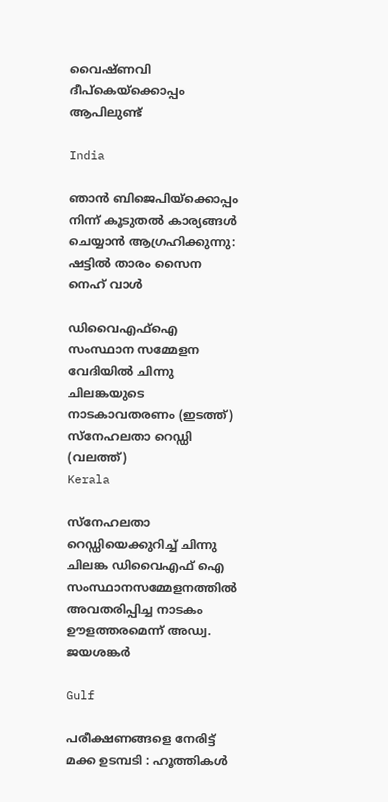വൈഷ്ണവി ദീപ്കെയ്‌ക്കൊപ്പം ആപിലുണ്ട്

India

ഞാന്‍ ബിജെപിയ്‌ക്കൊപ്പം നിന്ന് കൂടുതല്‍ കാര്യങ്ങള്‍ ചെയ്യാന്‍ ആഗ്രഹിക്കുന്നു: ഷട്ടില്‍ താരം സൈന നെഹ് വാള്‍

ഡിവൈഎഫ്ഐ സംസ്ഥാന സമ്മേളന വേദിയില്‍ ചിന്നു ചിലങ്കയുടെ നാടകാവതരണം (ഇടത്ത്) സ്നേഹലതാ റെഡ്ഡി (വലത്ത്)
Kerala

സ്നേഹലതാ റെഡ്ഡിയെക്കുറിച്ച് ചിന്നു ചിലങ്ക ഡിവൈഎഫ് ഐ സംസ്ഥാനസമ്മേളനത്തില്‍ അവതരിപ്പിച്ച നാടകം ഊളത്തരമെന്ന് അഡ്വ. ജയശങ്കര്‍

Gulf

പരീക്ഷണങ്ങളെ നേരിട്ട് മക്ക ഉടമ്പടി : ഹൂത്തികൾ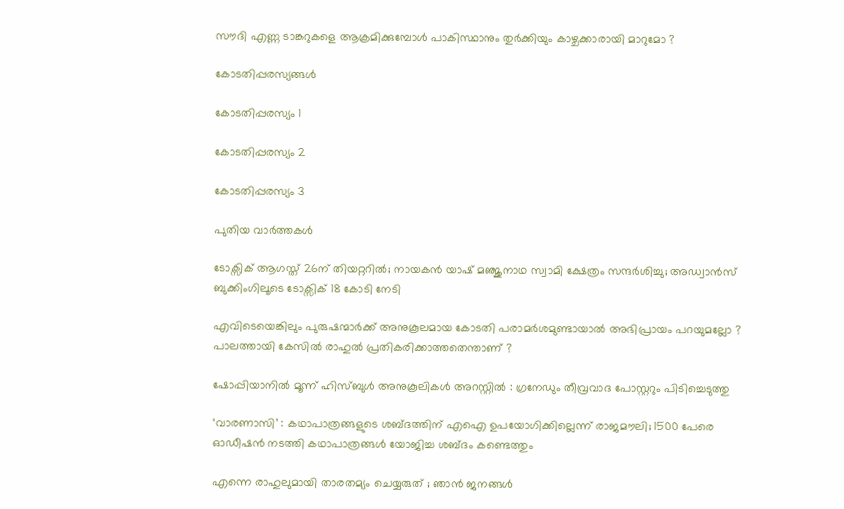സൗദി എണ്ണ ടാങ്കറുകളെ ആക്രമിക്കുമ്പോൾ പാകിസ്ഥാനും തുർക്കിയും കാഴ്ചക്കാരായി മാറുമോ ?

കോടതിപ്പരസ്യങ്ങള്‍

കോടതിപ്പരസ്യം 1

കോടതിപ്പരസ്യം 2

കോടതിപ്പരസ്യം 3

പുതിയ വാര്‍ത്തകള്‍

ടോക്സിക് ആഗസ്ത് 26ന് തിയറ്ററില്‍; നായകന്‍ യാഷ് മഞ്ജുനാഥ സ്വാമി ക്ഷേത്രം സന്ദർശിച്ചു; അഡ്വാന്‍സ് ബുക്കിംഗിലൂടെ ടോക്സിക് 18 കോടി നേടി

എവിടെയെങ്കിലും പുരുഷന്മാർക്ക് അനുകൂലമായ കോടതി പരാമർശമുണ്ടായാൽ അഭിപ്രായം പറയുമല്ലോ ? പാലത്തായി കേസിൽ രാഹുൽ പ്രതികരിക്കാത്തതെന്താണ് ?

ഷോപ്പിയാനിൽ മൂന്ന് ഹിസ്ബുൾ അനുകൂലികൾ അറസ്റ്റിൽ : ഗ്രനേഡും തീവ്രവാദ പോസ്റ്ററും പിടിച്ചെടുത്തു

‘വാരണാസി’ : കഥാപാത്രങ്ങളുടെ ശബ്ദത്തിന് എഐ ഉപയോഗിക്കില്ലെന്ന് രാജമൗലി; 1500 പേരെ ഓഡീഷന്‍ നടത്തി കഥാപാത്രങ്ങള്‍ യോജിച്ച ശബ്ദം കണ്ടെത്തും

എന്നെ രാഹുലുമായി താരതമ്യം ചെയ്യരുത് ; ഞാൻ ജനങ്ങൾ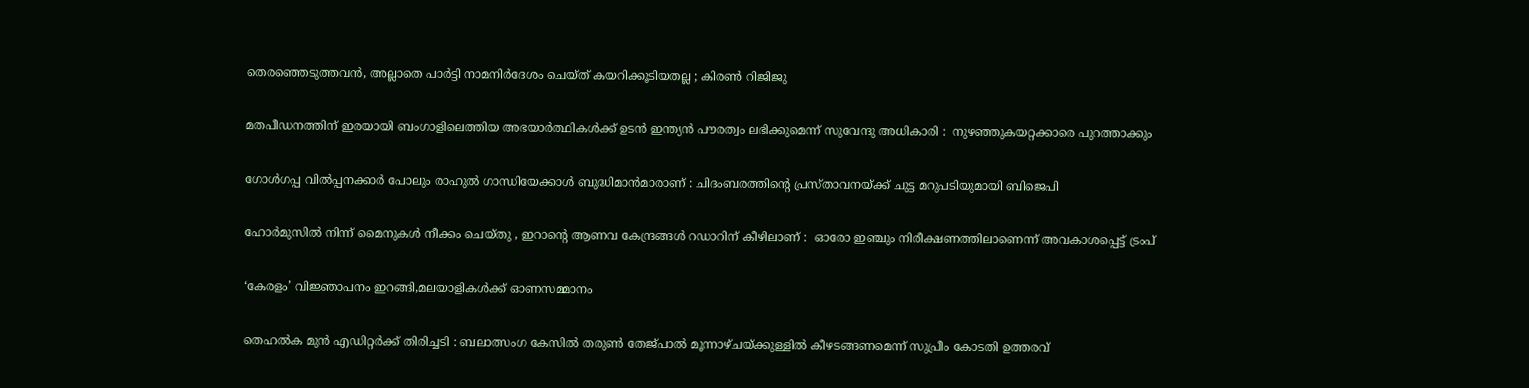തെരഞ്ഞെടുത്തവൻ, അല്ലാതെ പാർട്ടി നാമനിർദേശം ചെയ്ത് കയറിക്കൂടിയതല്ല ; കിരൺ റിജിജു

മതപീഡനത്തിന് ഇരയായി ബംഗാളിലെത്തിയ അഭയാർത്ഥികൾക്ക് ഉടൻ ഇന്ത്യൻ പൗരത്വം ലഭിക്കുമെന്ന് സുവേന്ദു അധികാരി :  നുഴഞ്ഞുകയറ്റക്കാരെ പുറത്താക്കും

ഗോൾഗപ്പ വിൽപ്പനക്കാർ പോലും രാഹുൽ ഗാന്ധിയേക്കാൾ ബുദ്ധിമാൻമാരാണ് : ചിദംബരത്തിന്റെ പ്രസ്താവനയ്‌ക്ക് ചുട്ട മറുപടിയുമായി ബിജെപി

ഹോർമുസിൽ നിന്ന് മൈനുകൾ നീക്കം ചെയ്തു , ഇറാന്റെ ആണവ കേന്ദ്രങ്ങൾ റഡാറിന് കീഴിലാണ് :  ഓരോ ഇഞ്ചും നിരീക്ഷണത്തിലാണെന്ന് അവകാശപ്പെട്ട് ട്രംപ്

‘കേരളം’ വിജ്ഞാപനം ഇറങ്ങി,മലയാളികള്‍ക്ക് ഓണസമ്മാനം

തെഹൽക മുൻ എഡിറ്റർക്ക് തിരിച്ചടി : ബലാത്സംഗ കേസിൽ തരുൺ തേജ്പാൽ മൂന്നാഴ്ചയ്‌ക്കുള്ളിൽ കീഴടങ്ങണമെന്ന് സുപ്രീം കോടതി ഉത്തരവ്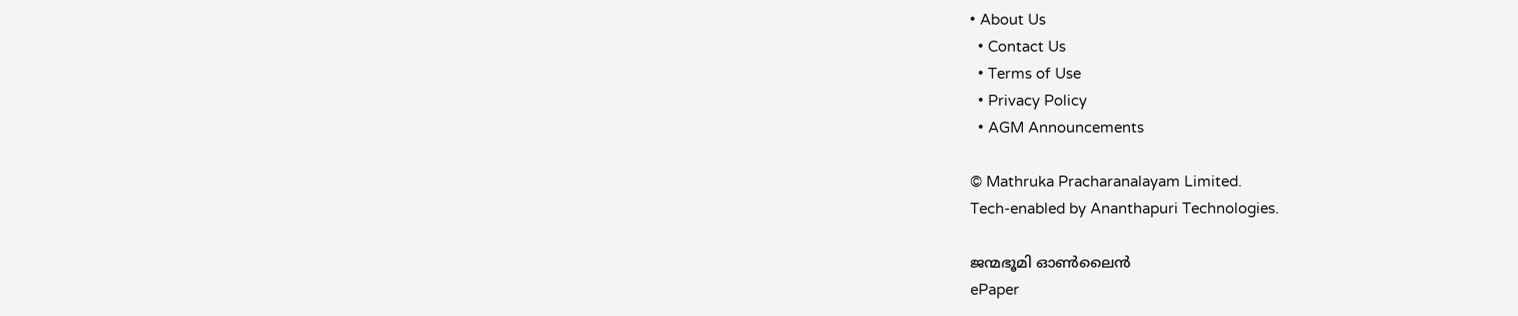• About Us
  • Contact Us
  • Terms of Use
  • Privacy Policy
  • AGM Announcements

© Mathruka Pracharanalayam Limited.
Tech-enabled by Ananthapuri Technologies.

ജന്മഭൂമി ഓണ്‍ലൈന്‍
ePaper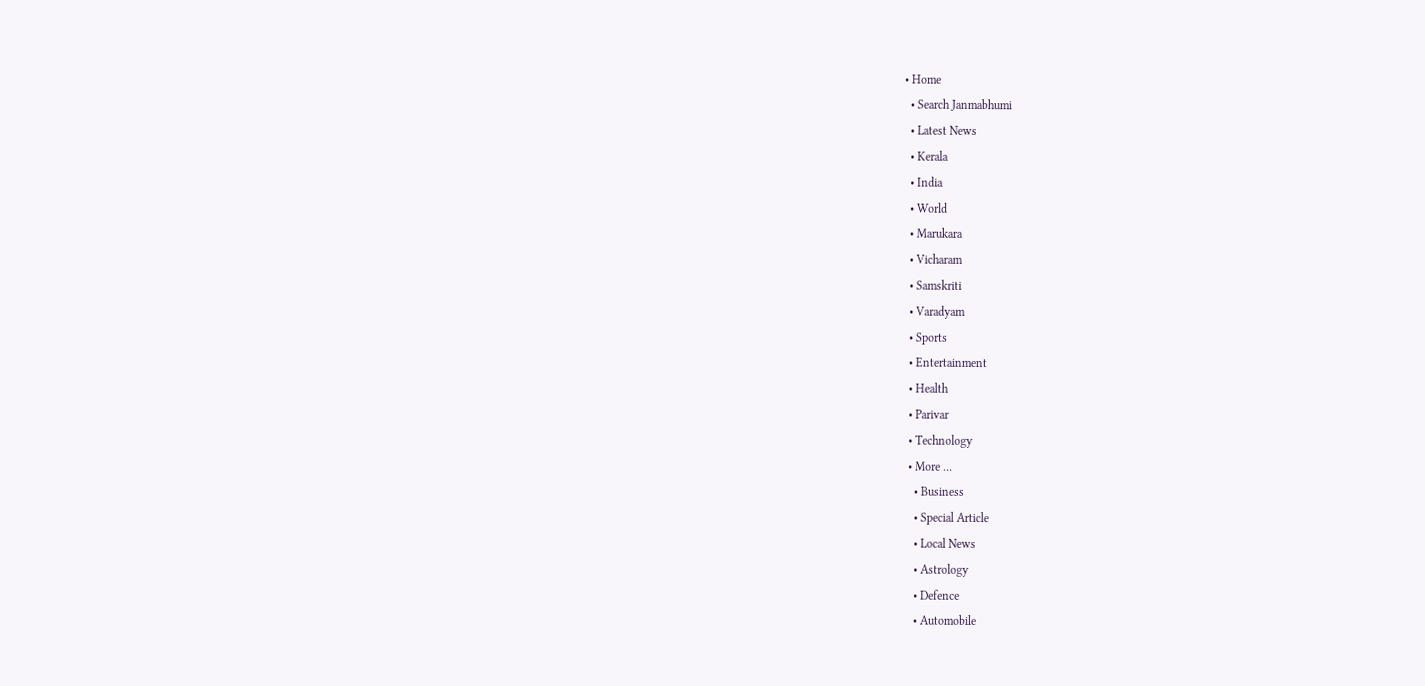• Home
  • Search Janmabhumi
  • Latest News
  • Kerala
  • India
  • World
  • Marukara
  • Vicharam
  • Samskriti
  • Varadyam
  • Sports
  • Entertainment
  • Health
  • Parivar
  • Technology
  • More …
    • Business
    • Special Article
    • Local News
    • Astrology
    • Defence
    • Automobile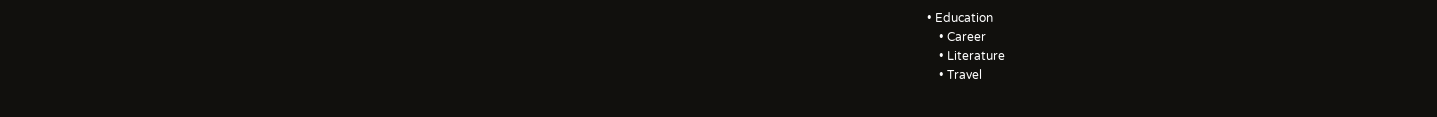• Education
    • Career
    • Literature
    • Travel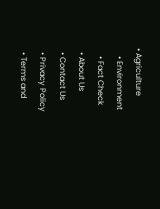• Agriculture
    • Environment
    • Fact Check
  • About Us
  • Contact Us
  • Privacy Policy
  • Terms and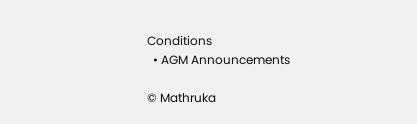Conditions
  • AGM Announcements

© Mathruka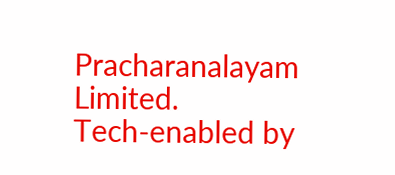Pracharanalayam Limited.
Tech-enabled by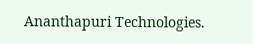Ananthapuri Technologies.